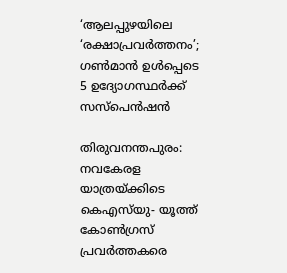‘ആലപ്പുഴയിലെ ‘രക്ഷാപ്രവർത്തനം’; ഗൺമാൻ ഉൾപ്പെടെ 5 ഉദ്യോഗസ്ഥർക്ക് സസ്പെൻഷൻ

തിരുവനന്തപുരം: നവകേരള യാത്രയ്ക്കിടെ കെഎസ്‌യു- യൂത്ത് കോൺഗ്രസ് പ്രവർത്തകരെ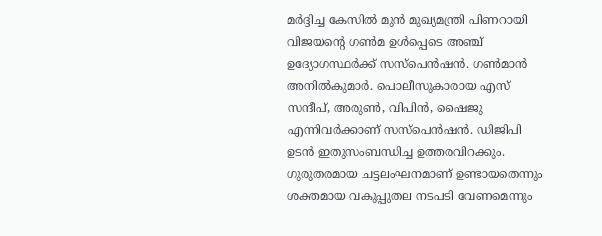മർദ്ദിച്ച കേസിൽ മുൻ മുഖ്യമന്ത്രി പിണറായി വിജയന്റെ ഗൺമ ഉൾപ്പെടെ അഞ്ച് ഉദ്യോഗസ്ഥർക്ക് സസ്പെൻഷൻ. ഗൺമാൻ അനിൽകുമാർ. പൊലീസുകാരായ എസ് സന്ദീപ്, അരുൺ, വിപിൻ, ഷൈജു എന്നിവർക്കാണ് സസ്പെൻഷൻ. ഡിജിപി ഉടൻ ഇതുസംബന്ധിച്ച ഉത്തരവിറക്കും. ഗുരുതരമായ ചട്ടലംഘനമാണ് ഉണ്ടായതെന്നും ശക്തമായ വകുപ്പുതല നടപടി വേണമെന്നും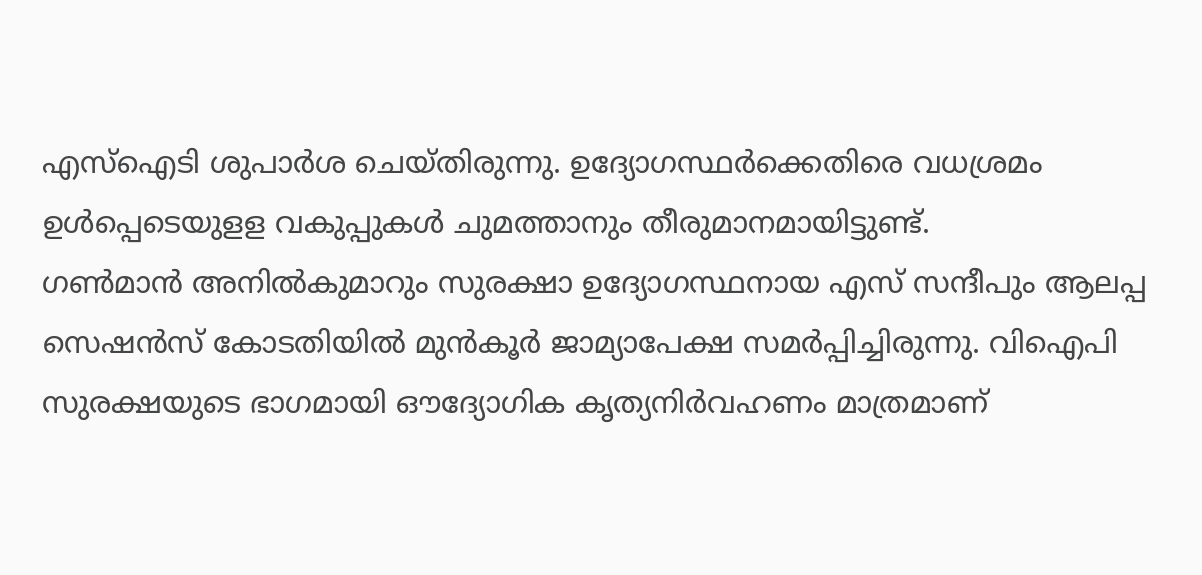എസ്ഐടി ശുപാർശ ചെയ്‌തിരുന്നു. ഉദ്യോഗസ്ഥർക്കെതിരെ വധശ്രമം ഉൾപ്പെടെയുളള വകുപ്പുകൾ ചുമത്താനും തീരുമാനമായിട്ടുണ്ട്.
ഗൺമാൻ അനിൽകുമാറും സുരക്ഷാ ഉദ്യോഗസ്ഥനായ എസ് സന്ദീപും ആലപ്പ സെഷൻസ് കോടതിയിൽ മുൻകൂർ ജാമ്യാപേക്ഷ സമർപ്പിച്ചിരുന്നു. വിഐപി സുരക്ഷയുടെ ഭാഗമായി ഔദ്യോഗിക കൃത്യനിർവഹണം മാത്രമാണ്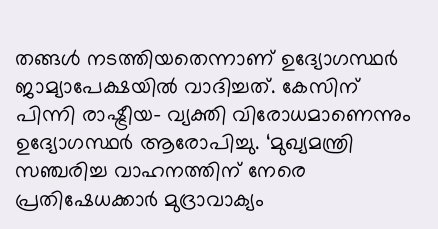തങ്ങൾ നടത്തിയതെന്നാണ് ഉദ്യോഗസ്ഥർ ജാമ്യാപേക്ഷയിൽ വാദിച്ചത്. കേസിന് പിന്നി രാഷ്ട്രീയ- വ്യക്തി വിരോധമാണെന്നും ഉദ്യോഗസ്ഥർ ആരോപിച്ചു. ‘മുഖ്യമന്ത്രി സഞ്ചരിച്ച വാഹനത്തിന് നേരെ പ്രതിഷേധക്കാർ മുദ്രാവാക്യം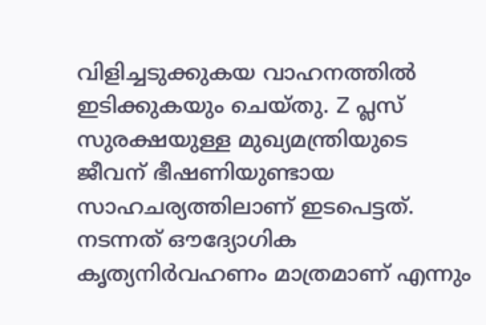വിളിച്ചടുക്കുകയ വാഹനത്തിൽ ഇടിക്കുകയും ചെയ്‌തു. Z പ്ലസ് സുരക്ഷയുള്ള മുഖ്യമന്ത്രിയുടെ ജീവന് ഭീഷണിയുണ്ടായ സാഹചര്യത്തിലാണ് ഇടപെട്ടത്. നടന്നത് ഔദ്യോഗിക കൃത്യനിർവഹണം മാത്രമാണ് എന്നും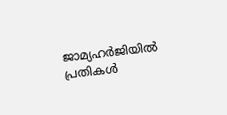ജാമ്യഹർജിയിൽ പ്രതികൾ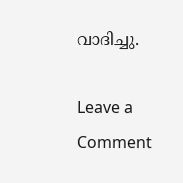വാദിച്ചു.

Leave a Comment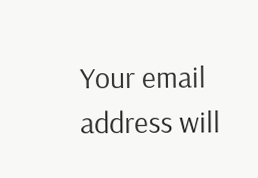Your email address will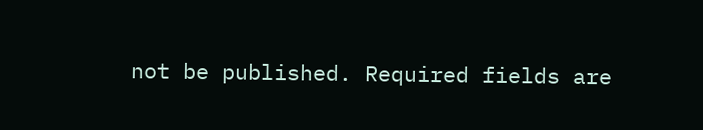not be published. Required fields are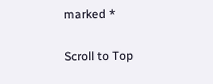marked *

Scroll to Top